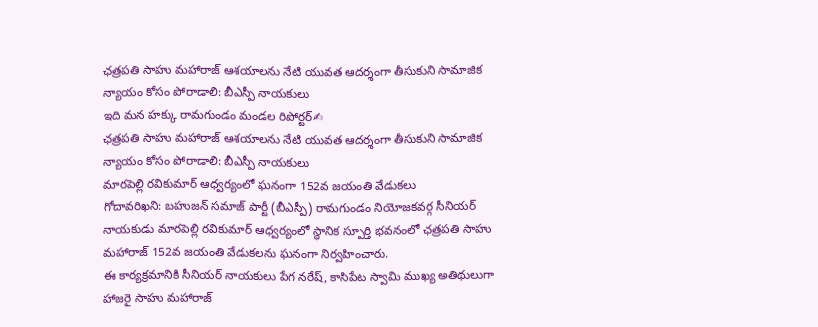ఛత్రపతి సాహు మహారాజ్ ఆశయాలను నేటి యువత ఆదర్శంగా తీసుకుని సామాజిక న్యాయం కోసం పోరాడాలి: బీఎస్పీ నాయకులు
ఇది మన హక్కు రామగుండం మండల రిపోర్టర్✍
ఛత్రపతి సాహు మహారాజ్ ఆశయాలను నేటి యువత ఆదర్శంగా తీసుకుని సామాజిక న్యాయం కోసం పోరాడాలి: బీఎస్పీ నాయకులు
మారపెల్లి రవికుమార్ ఆధ్వర్యంలో ఘనంగా 152వ జయంతి వేడుకలు
గోదావరిఖని: బహుజన్ సమాజ్ పార్టీ (బీఎస్పీ) రామగుండం నియోజకవర్గ సీనియర్ నాయకుడు మారపెల్లి రవికుమార్ ఆధ్వర్యంలో స్థానిక స్పూర్తి భవనంలో ఛత్రపతి సాహు మహారాజ్ 152వ జయంతి వేడుకలను ఘనంగా నిర్వహించారు.
ఈ కార్యక్రమానికి సీనియర్ నాయకులు పేగ నరేష్, కాసిపేట స్వామి ముఖ్య అతిథులుగా హాజరై సాహు మహారాజ్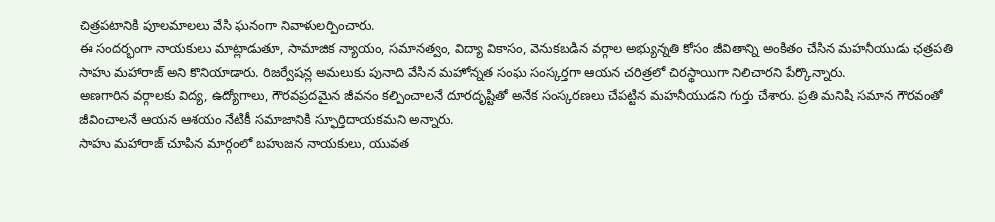చిత్రపటానికి పూలమాలలు వేసి ఘనంగా నివాళులర్పించారు.
ఈ సందర్భంగా నాయకులు మాట్లాడుతూ, సామాజిక న్యాయం, సమానత్వం, విద్యా వికాసం, వెనుకబడిన వర్గాల అభ్యున్నతి కోసం జీవితాన్ని అంకితం చేసిన మహనీయుడు ఛత్రపతి సాహు మహారాజ్ అని కొనియాడారు. రిజర్వేషన్ల అమలుకు పునాది వేసిన మహోన్నత సంఘ సంస్కర్తగా ఆయన చరిత్రలో చిరస్థాయిగా నిలిచారని పేర్కొన్నారు.
అణగారిన వర్గాలకు విద్య, ఉద్యోగాలు, గౌరవప్రదమైన జీవనం కల్పించాలనే దూరదృష్టితో అనేక సంస్కరణలు చేపట్టిన మహనీయుడని గుర్తు చేశారు. ప్రతి మనిషి సమాన గౌరవంతో జీవించాలనే ఆయన ఆశయం నేటికీ సమాజానికి స్ఫూర్తిదాయకమని అన్నారు.
సాహు మహారాజ్ చూపిన మార్గంలో బహుజన నాయకులు, యువత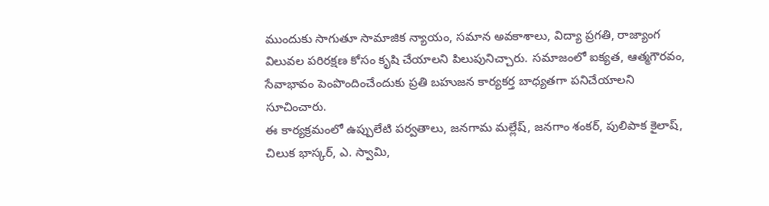ముందుకు సాగుతూ సామాజిక న్యాయం, సమాన అవకాశాలు, విద్యా ప్రగతి, రాజ్యాంగ విలువల పరిరక్షణ కోసం కృషి చేయాలని పిలుపునిచ్చారు. సమాజంలో ఐక్యత, ఆత్మగౌరవం, సేవాభావం పెంపొందించేందుకు ప్రతి బహుజన కార్యకర్త బాధ్యతగా పనిచేయాలని సూచించారు.
ఈ కార్యక్రమంలో ఉప్పులేటి పర్వతాలు, జనగామ మల్లేష్, జనగాం శంకర్, పులిపాక కైలాష్, చిలుక భాస్కర్, ఎ. స్వామి,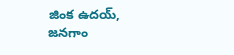జింక ఉదయ్, జనగాం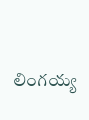లింగయ్య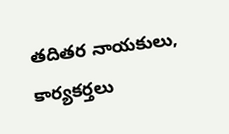తదితర నాయకులు, కార్యకర్తలు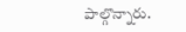పాల్గొన్నారు.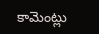కామెంట్లు